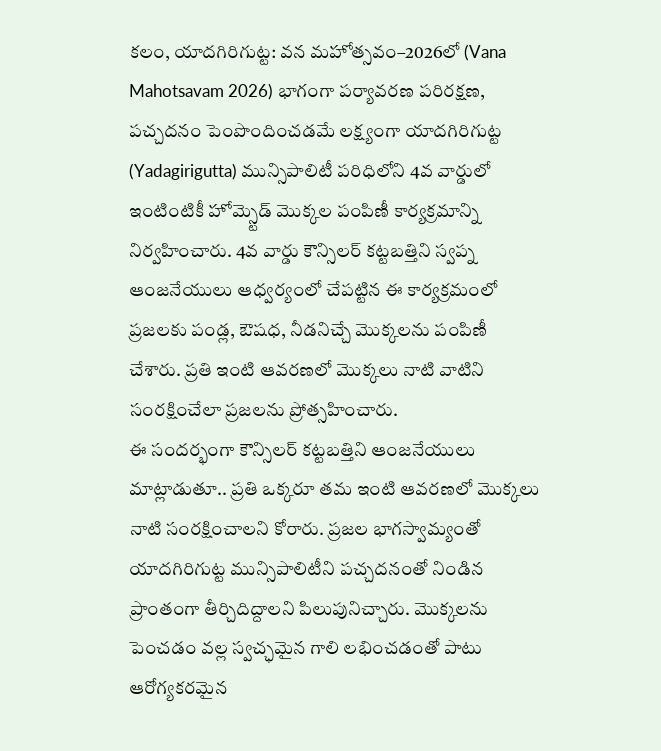కలం, యాదగిరిగుట్ట: వన మహోత్సవం–2026లో (Vana Mahotsavam 2026) భాగంగా పర్యావరణ పరిరక్షణ, పచ్చదనం పెంపొందించడమే లక్ష్యంగా యాదగిరిగుట్ట (Yadagirigutta) మున్సిపాలిటీ పరిధిలోని 4వ వార్డులో ఇంటింటికీ హోమ్స్టెడ్ మొక్కల పంపిణీ కార్యక్రమాన్ని నిర్వహించారు. 4వ వార్డు కౌన్సిలర్ కట్టబత్తిని స్వప్న ఆంజనేయులు ఆధ్వర్యంలో చేపట్టిన ఈ కార్యక్రమంలో ప్రజలకు పండ్ల, ఔషధ, నీడనిచ్చే మొక్కలను పంపిణీ చేశారు. ప్రతి ఇంటి ఆవరణలో మొక్కలు నాటి వాటిని సంరక్షించేలా ప్రజలను ప్రోత్సహించారు.
ఈ సందర్భంగా కౌన్సిలర్ కట్టబత్తిని ఆంజనేయులు మాట్లాడుతూ.. ప్రతి ఒక్కరూ తమ ఇంటి ఆవరణలో మొక్కలు నాటి సంరక్షించాలని కోరారు. ప్రజల భాగస్వామ్యంతో యాదగిరిగుట్ట మున్సిపాలిటీని పచ్చదనంతో నిండిన ప్రాంతంగా తీర్చిదిద్దాలని పిలుపునిచ్చారు. మొక్కలను పెంచడం వల్ల స్వచ్ఛమైన గాలి లభించడంతో పాటు ఆరోగ్యకరమైన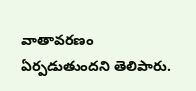వాతావరణం ఏర్పడుతుందని తెలిపారు.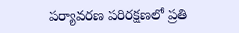పర్యావరణ పరిరక్షణలో ప్రతి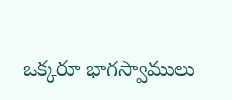ఒక్కరూ భాగస్వాములు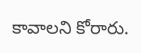కావాలని కోరారు.